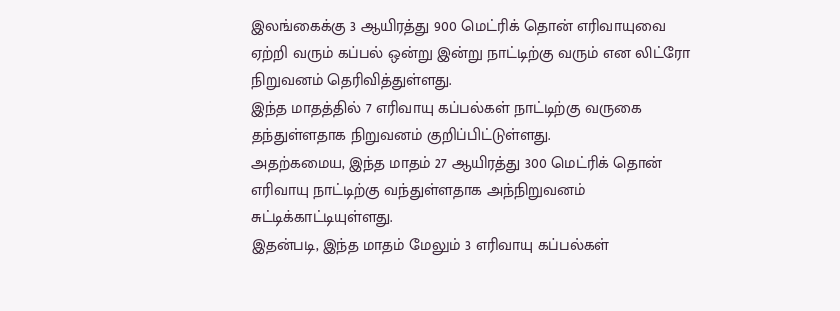இலங்கைக்கு 3 ஆயிரத்து 900 மெட்ரிக் தொன் எரிவாயுவை ஏற்றி வரும் கப்பல் ஒன்று இன்று நாட்டிற்கு வரும் என லிட்ரோ நிறுவனம் தெரிவித்துள்ளது.
இந்த மாதத்தில் 7 எரிவாயு கப்பல்கள் நாட்டிற்கு வருகை தந்துள்ளதாக நிறுவனம் குறிப்பிட்டுள்ளது.
அதற்கமைய, இந்த மாதம் 27 ஆயிரத்து 300 மெட்ரிக் தொன் எரிவாயு நாட்டிற்கு வந்துள்ளதாக அந்நிறுவனம் சுட்டிக்காட்டியுள்ளது.
இதன்படி, இந்த மாதம் மேலும் 3 எரிவாயு கப்பல்கள்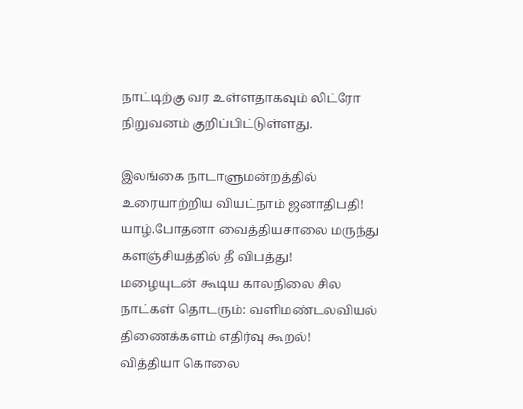நாட்டிற்கு வர உள்ளதாகவும் லிட்ரோ நிறுவனம் குறிப்பிட்டுள்ளது.

இலங்கை நாடாளுமன்றத்தில் உரையாற்றிய வியட்நாம் ஜனாதிபதி!
யாழ்.போதனா வைத்தியசாலை மருந்து களஞ்சியத்தில் தீ விபத்து!
மழையுடன் கூடிய காலநிலை சில நாட்கள் தொடரும்: வளிமண்டலவியல் திணைக்களம் எதிர்வு கூறல்!
வித்தியா கொலை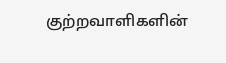குற்றவாளிகளின்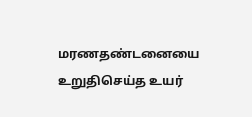மரணதண்டனையை உறுதிசெய்த உயர்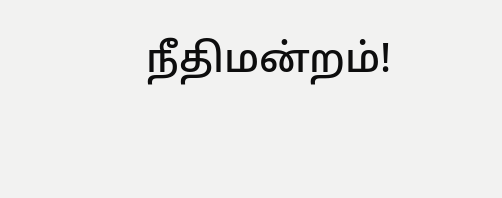நீதிமன்றம்!